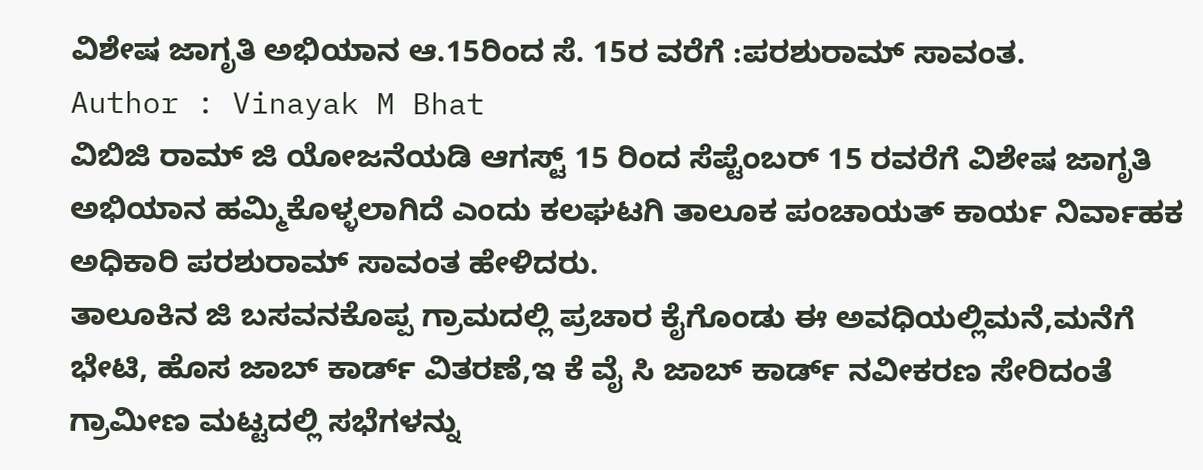ವಿಶೇಷ ಜಾಗೃತಿ ಅಭಿಯಾನ ಆ.15ರಿಂದ ಸೆ. 15ರ ವರೆಗೆ :ಪರಶುರಾಮ್ ಸಾವಂತ.
Author : Vinayak M Bhat
ವಿಬಿಜಿ ರಾಮ್ ಜಿ ಯೋಜನೆಯಡಿ ಆಗಸ್ಟ್ 15 ರಿಂದ ಸೆಪ್ಟೆಂಬರ್ 15 ರವರೆಗೆ ವಿಶೇಷ ಜಾಗೃತಿ ಅಭಿಯಾನ ಹಮ್ಮಿಕೊಳ್ಳಲಾಗಿದೆ ಎಂದು ಕಲಘಟಗಿ ತಾಲೂಕ ಪಂಚಾಯತ್ ಕಾರ್ಯ ನಿರ್ವಾಹಕ ಅಧಿಕಾರಿ ಪರಶುರಾಮ್ ಸಾವಂತ ಹೇಳಿದರು.
ತಾಲೂಕಿನ ಜಿ ಬಸವನಕೊಪ್ಪ ಗ್ರಾಮದಲ್ಲಿ ಪ್ರಚಾರ ಕೈಗೊಂಡು ಈ ಅವಧಿಯಲ್ಲಿಮನೆ,ಮನೆಗೆ ಭೇಟಿ, ಹೊಸ ಜಾಬ್ ಕಾರ್ಡ್ ವಿತರಣೆ,ಇ ಕೆ ವೈ ಸಿ ಜಾಬ್ ಕಾರ್ಡ್ ನವೀಕರಣ ಸೇರಿದಂತೆ ಗ್ರಾಮೀಣ ಮಟ್ಟದಲ್ಲಿ ಸಭೆಗಳನ್ನು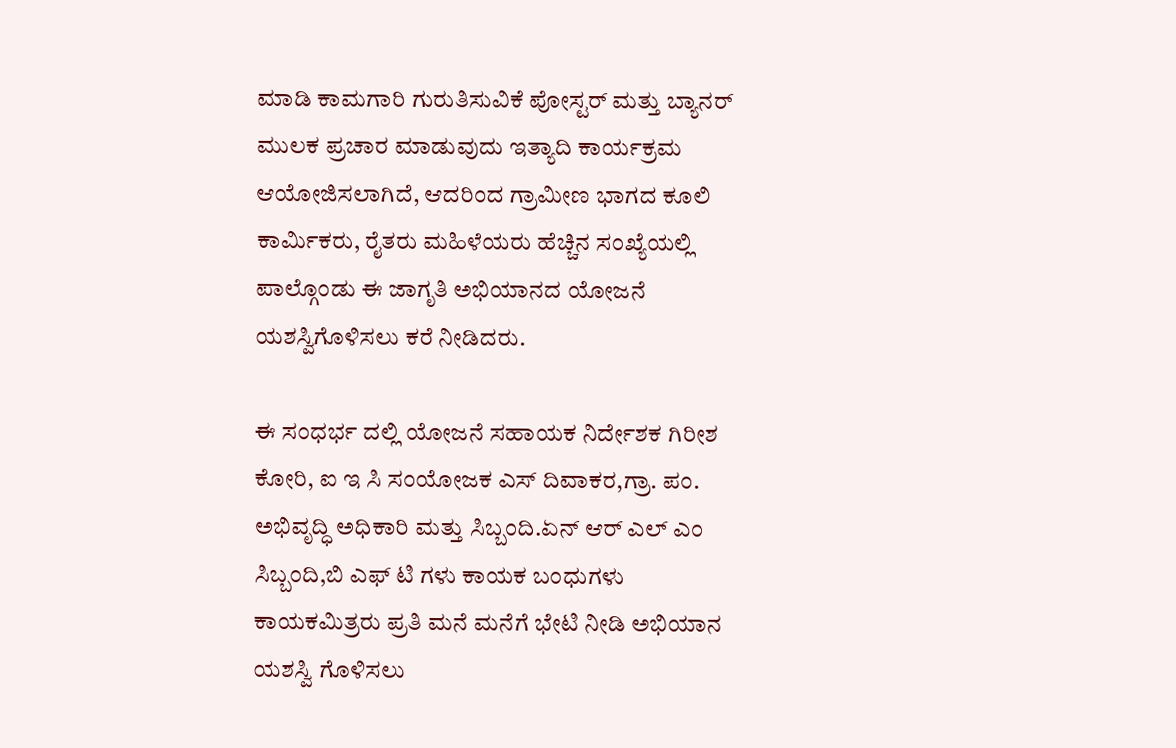ಮಾಡಿ ಕಾಮಗಾರಿ ಗುರುತಿಸುವಿಕೆ ಪೋಸ್ಟರ್ ಮತ್ತು ಬ್ಯಾನರ್ ಮುಲಕ ಪ್ರಚಾರ ಮಾಡುವುದು ಇತ್ಯಾದಿ ಕಾರ್ಯಕ್ರಮ ಆಯೋಜಿಸಲಾಗಿದೆ, ಆದರಿಂದ ಗ್ರಾಮೀಣ ಭಾಗದ ಕೂಲಿ ಕಾರ್ಮಿಕರು, ರೈತರು ಮಹಿಳೆಯರು ಹೆಚ್ಚಿನ ಸಂಖ್ಯೆಯಲ್ಲಿ ಪಾಲ್ಗೊಂಡು ಈ ಜಾಗೃತಿ ಅಭಿಯಾನದ ಯೋಜನೆ ಯಶಸ್ವಿಗೊಳಿಸಲು ಕರೆ ನೀಡಿದರು.

ಈ ಸಂಧರ್ಭ ದಲ್ಲಿ ಯೋಜನೆ ಸಹಾಯಕ ನಿರ್ದೇಶಕ ಗಿರೀಶ ಕೋರಿ, ಐ ಇ ಸಿ ಸಂಯೋಜಕ ಎಸ್ ದಿವಾಕರ,ಗ್ರಾ. ಪಂ. ಅಭಿವೃದ್ಧಿ ಅಧಿಕಾರಿ ಮತ್ತು ಸಿಬ್ಬಂದಿ.ಏನ್ ಆರ್ ಎಲ್ ಎಂ ಸಿಬ್ಬಂದಿ,ಬಿ ಎಫ್ ಟಿ ಗಳು ಕಾಯಕ ಬಂಧುಗಳು ಕಾಯಕಮಿತ್ರರು ಪ್ರತಿ ಮನೆ ಮನೆಗೆ ಭೇಟಿ ನೀಡಿ ಅಭಿಯಾನ ಯಶಸ್ವಿ ಗೊಳಿಸಲು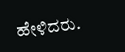ಹೇಳಿದರು.